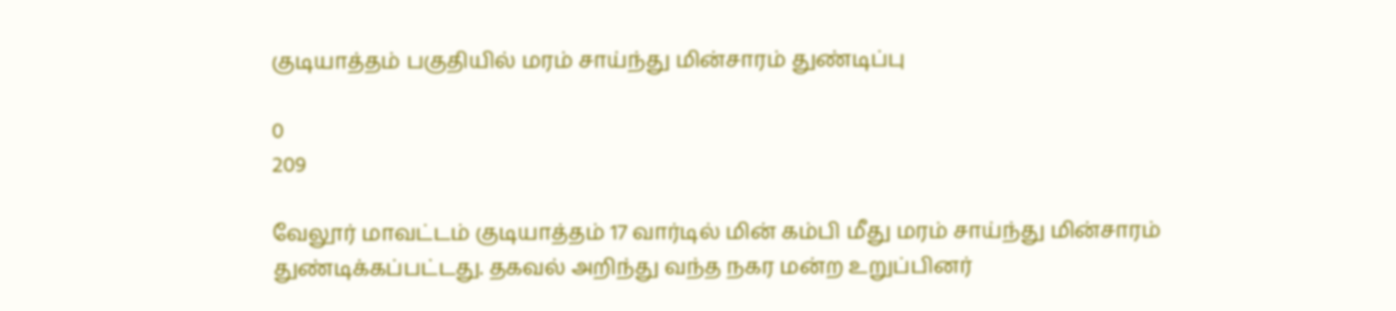குடியாத்தம் பகுதியில் மரம் சாய்ந்து மின்சாரம் துண்டிப்பு

0
209

வேலூர் மாவட்டம் குடியாத்தம் 17 வார்டில் மின் கம்பி மீது மரம் சாய்ந்து மின்சாரம் துண்டிக்கப்பட்டது. தகவல் அறிந்து வந்த நகர மன்ற உறுப்பினர்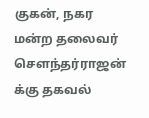குகன், நகர மன்ற தலைவர் சௌந்தர்ராஜன் க்கு தகவல்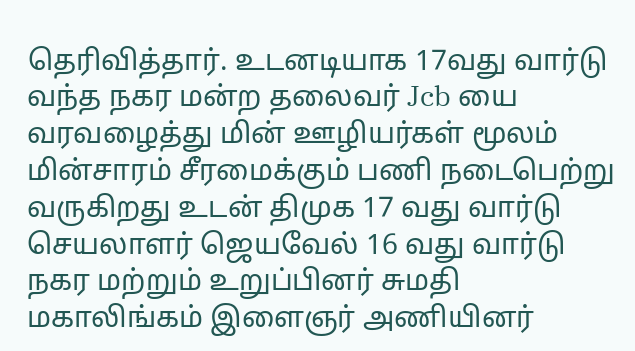தெரிவித்தார். உடனடியாக 17வது வார்டு வந்த நகர மன்ற தலைவர் Jcb யை வரவழைத்து மின் ஊழியர்கள் மூலம் மின்சாரம் சீரமைக்கும் பணி நடைபெற்று வருகிறது உடன் திமுக 17 வது வார்டு செயலாளர் ஜெயவேல் 16 வது வார்டு நகர மற்றும் உறுப்பினர் சுமதி மகாலிங்கம் இளைஞர் அணியினர்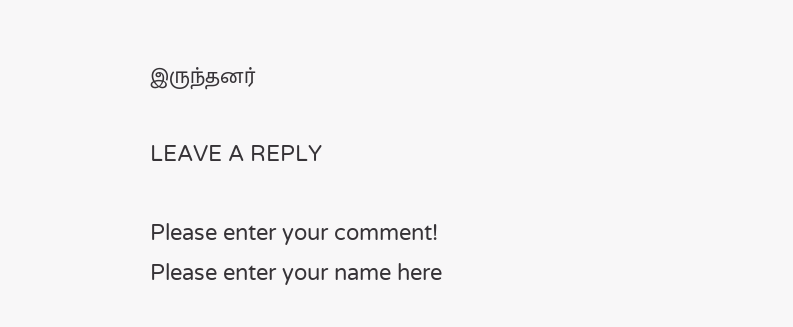இருந்தனர்

LEAVE A REPLY

Please enter your comment!
Please enter your name here